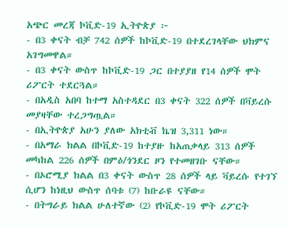አጭር መረጃ ኮቪድ-19 ኢትዮጵያ ፦
- በ3 ቀናት ብቻ 742 ሰዎች ከኮቪድ-19 በተደረገላቸው ህክምና አገግመዋል።
- በ3 ቀናት ውስጥ ከኮቪድ-19 ጋር በተያያዘ የ14 ሰዎች ሞት ሪፖርት ተደርጓል።
- በአዲስ አበባ ከተማ አስተዳደር በ3 ቀናት 322 ሰዎች በቫይረሱ መያዛቸው ተረጋግጧል።
- በኢትዮጵያ አሁን ያለው አክቲቭ ኬዝ 3,311 ነው።
- በአማራ ክልል በኮቪድ-19 ከተያዙ ከአጠቃላይ 313 ሰዎች መካከል 226 ሰዎች በምዕ/ጎንደር ዞን የተመዘገቡ ናቸው።
- በኦሮሚያ ክልል በ3 ቀናት ውስጥ 28 ሰዎች ላይ ቫይረሱ የተገኘ ሲሆን ከነዚህ ውስጥ ሰባቱ (7) ከቡራዩ ናቸው።
- በትግራይ ክልል ሁለተኛው (2) የኮቪድ-19 ሞት ሪፖርት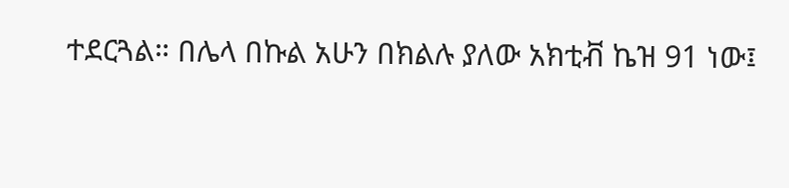ተደርጓል። በሌላ በኩል አሁን በክልሉ ያለው አክቲቭ ኬዝ 91 ነው፤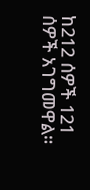ከ212 ሰዎች 121 ሰዎች አገግመዋል።